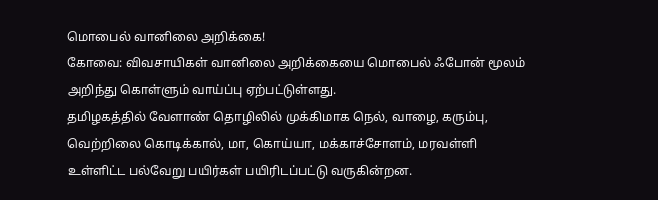மொபைல் வானிலை அறிக்கை!
கோவை: விவசாயிகள் வானிலை அறிக்கையை மொபைல் ஃபோன் மூலம் அறிந்து கொள்ளும் வாய்ப்பு ஏற்பட்டுள்ளது.
தமிழகத்தில் வேளாண் தொழிலில் முக்கிமாக நெல், வாழை, கரும்பு, வெற்றிலை கொடிக்கால், மா, கொய்யா, மக்காச்சோளம், மரவள்ளி உள்ளிட்ட பல்வேறு பயிர்கள் பயிரிடப்பட்டு வருகின்றன.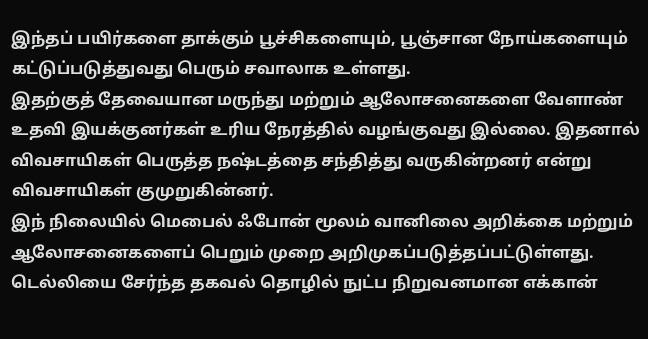இந்தப் பயிர்களை தாக்கும் பூச்சிகளையும், பூஞ்சான நோய்களையும் கட்டுப்படுத்துவது பெரும் சவாலாக உள்ளது.
இதற்குத் தேவையான மருந்து மற்றும் ஆலோசனைகளை வேளாண் உதவி இயக்குனர்கள் உரிய நேரத்தில் வழங்குவது இல்லை. இதனால் விவசாயிகள் பெருத்த நஷ்டத்தை சந்தித்து வருகின்றனர் என்று விவசாயிகள் குமுறுகின்னர்.
இந் நிலையில் மெபைல் ஃபோன் மூலம் வானிலை அறிக்கை மற்றும் ஆலோசனைகளைப் பெறும் முறை அறிமுகப்படுத்தப்பட்டுள்ளது.
டெல்லியை சேர்ந்த தகவல் தொழில் நுட்ப நிறுவனமான எக்கான்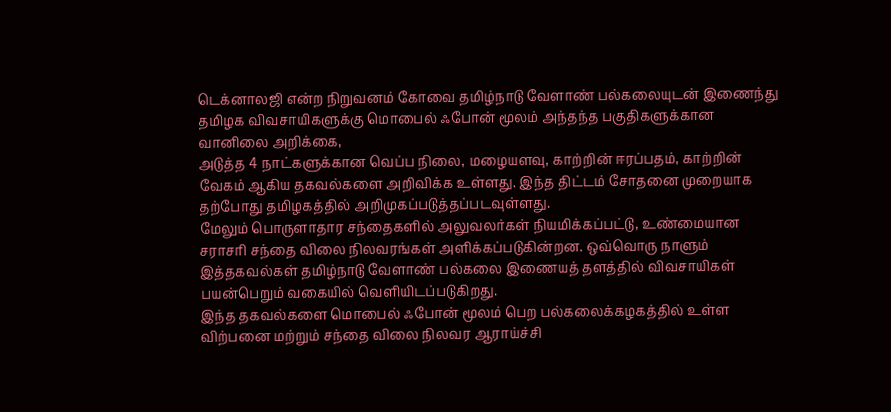டெக்னாலஜி என்ற நிறுவனம் கோவை தமிழ்நாடு வேளாண் பல்கலையுடன் இணைந்து தமிழக விவசாயிகளுக்கு மொபைல் ஃபோன் மூலம் அந்தந்த பகுதிகளுக்கான வானிலை அறிக்கை,
அடுத்த 4 நாட்களுக்கான வெப்ப நிலை, மழையளவு, காற்றின் ஈரப்பதம், காற்றின் வேகம் ஆகிய தகவல்களை அறிவிக்க உள்ளது. இந்த திட்டம் சோதனை முறையாக தற்போது தமிழகத்தில் அறிமுகப்படுத்தப்படவுள்ளது.
மேலும் பொருளாதார சந்தைகளில் அலுவலர்கள் நியமிக்கப்பட்டு, உண்மையான சராசரி சந்தை விலை நிலவரங்கள் அளிக்கப்படுகின்றன. ஒவ்வொரு நாளும் இத்தகவல்கள் தமிழ்நாடு வேளாண் பல்கலை இணையத் தளத்தில் விவசாயிகள் பயன்பெறும் வகையில் வெளியிடப்படுகிறது.
இந்த தகவல்களை மொபைல் ஃபோன் மூலம் பெற பல்கலைக்கழகத்தில் உள்ள விற்பனை மற்றும் சந்தை விலை நிலவர ஆராய்ச்சி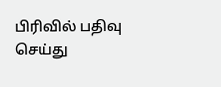பிரிவில் பதிவு செய்து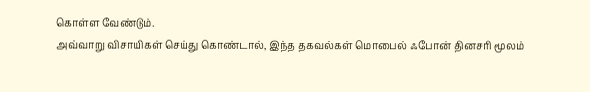கொள்ள வேண்டும்.
அவ்வாறு விசாயிகள் செய்து கொண்டால், இந்த தகவல்கள் மொபைல் ஃபோன் தினசரி மூலம்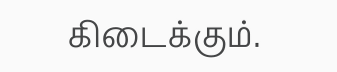கிடைக்கும்.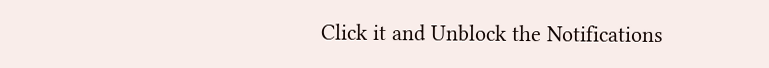Click it and Unblock the Notifications